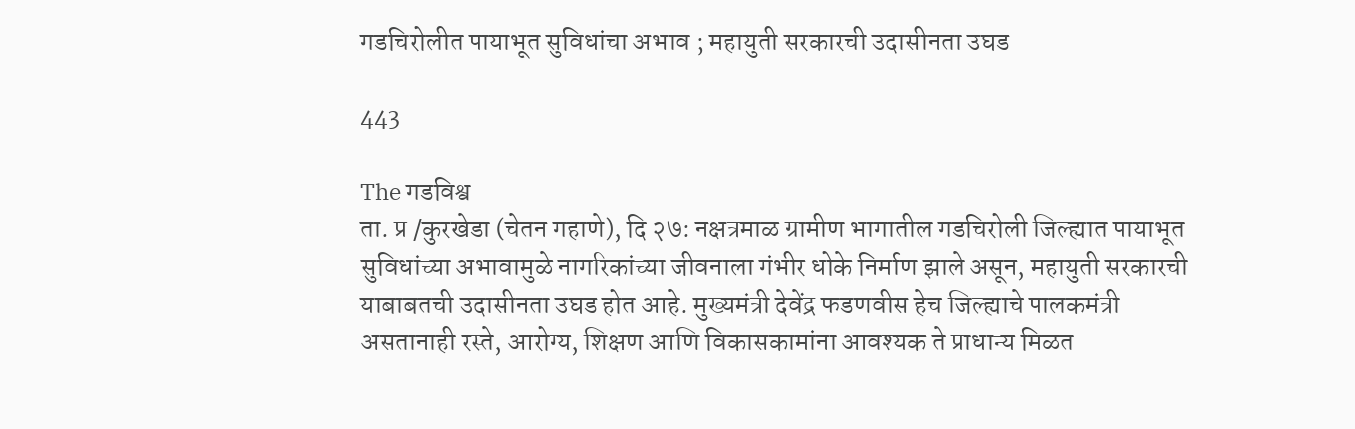गडचिरोलीत पायाभूत सुविधांचा अभाव ; महायुती सरकारची उदासीनता उघड

443

The गडविश्व
ता. प्र /कुरखेडा (चेतन गहाणे), दि २७: नक्षत्रमाळ ग्रामीण भागातील गडचिरोली जिल्ह्यात पायाभूत सुविधांच्या अभावामुळे नागरिकांच्या जीवनाला गंभीर धोके निर्माण झाले असून, महायुती सरकारची याबाबतची उदासीनता उघड होत आहे. मुख्यमंत्री देवेंद्र फडणवीस हेच जिल्ह्याचे पालकमंत्री असतानाही रस्ते, आरोग्य, शिक्षण आणि विकासकामांना आवश्यक ते प्राधान्य मिळत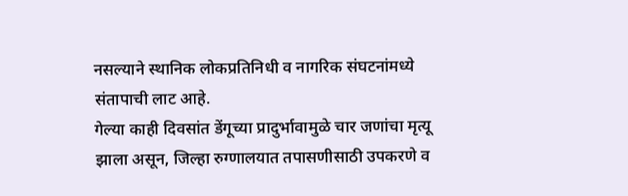नसल्याने स्थानिक लोकप्रतिनिधी व नागरिक संघटनांमध्ये संतापाची लाट आहे.
गेल्या काही दिवसांत डेंगूच्या प्रादुर्भावामुळे चार जणांचा मृत्यू झाला असून, जिल्हा रुग्णालयात तपासणीसाठी उपकरणे व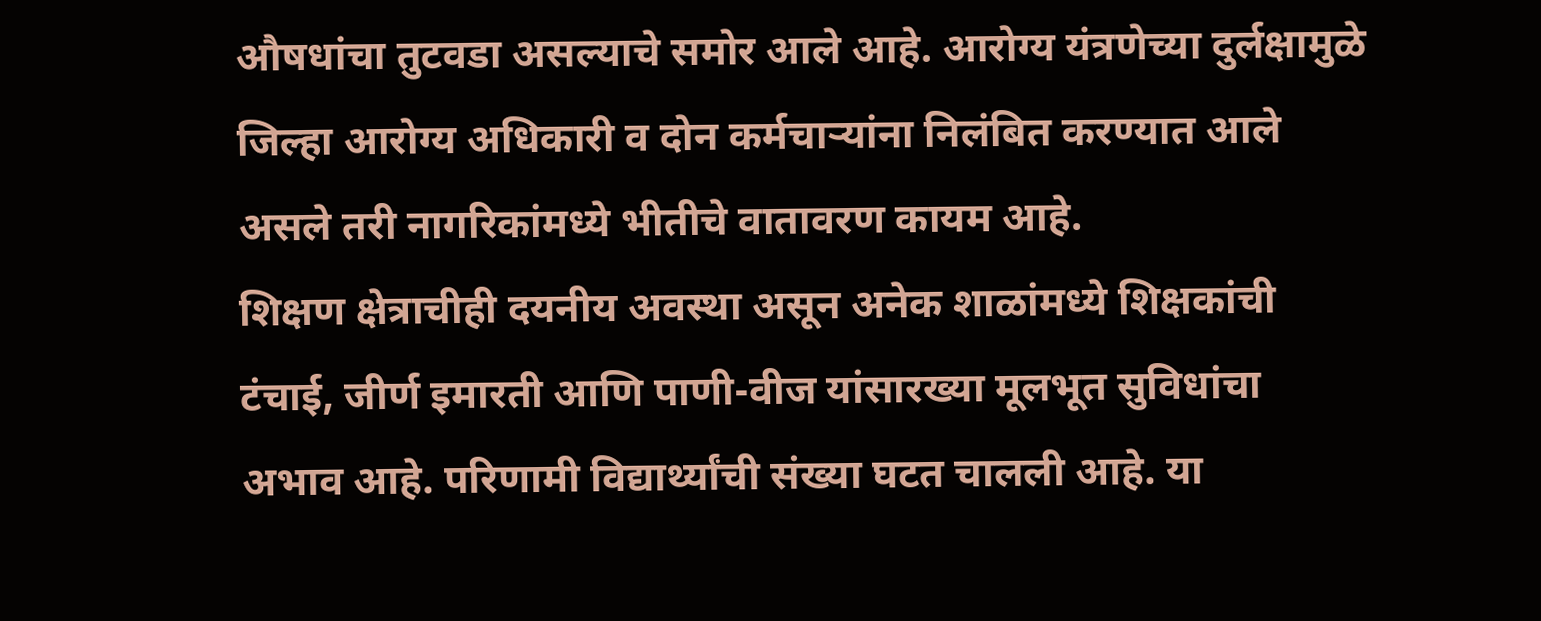औषधांचा तुटवडा असल्याचे समोर आले आहे. आरोग्य यंत्रणेच्या दुर्लक्षामुळे जिल्हा आरोग्य अधिकारी व दोन कर्मचाऱ्यांना निलंबित करण्यात आले असले तरी नागरिकांमध्ये भीतीचे वातावरण कायम आहे.
शिक्षण क्षेत्राचीही दयनीय अवस्था असून अनेक शाळांमध्ये शिक्षकांची टंचाई, जीर्ण इमारती आणि पाणी-वीज यांसारख्या मूलभूत सुविधांचा अभाव आहे. परिणामी विद्यार्थ्यांची संख्या घटत चालली आहे. या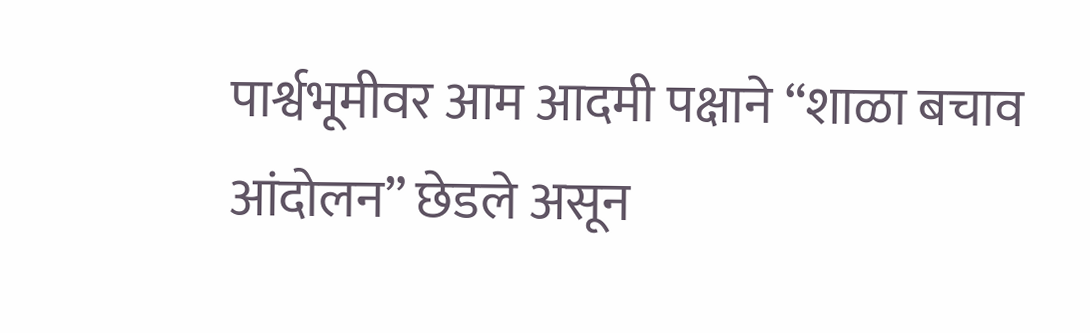पार्श्वभूमीवर आम आदमी पक्षाने “शाळा बचाव आंदोलन” छेडले असून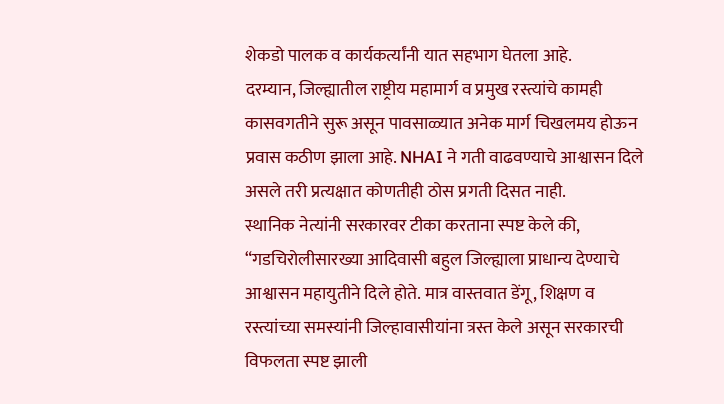शेकडो पालक व कार्यकर्त्यांनी यात सहभाग घेतला आहे.
दरम्यान, जिल्ह्यातील राष्ट्रीय महामार्ग व प्रमुख रस्त्यांचे कामही कासवगतीने सुरू असून पावसाळ्यात अनेक मार्ग चिखलमय होऊन प्रवास कठीण झाला आहे. NHAI ने गती वाढवण्याचे आश्वासन दिले असले तरी प्रत्यक्षात कोणतीही ठोस प्रगती दिसत नाही.
स्थानिक नेत्यांनी सरकारवर टीका करताना स्पष्ट केले की, “गडचिरोलीसारख्या आदिवासी बहुल जिल्ह्याला प्राधान्य देण्याचे आश्वासन महायुतीने दिले होते. मात्र वास्तवात डेंगू, शिक्षण व रस्त्यांच्या समस्यांनी जिल्हावासीयांना त्रस्त केले असून सरकारची विफलता स्पष्ट झाली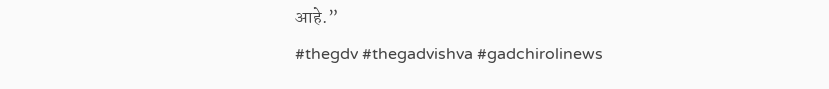आहे.”
#thegdv #thegadvishva #gadchirolinews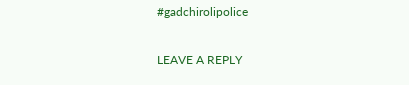#gadchirolipolice

LEAVE A REPLY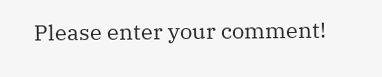Please enter your comment!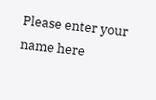Please enter your name here